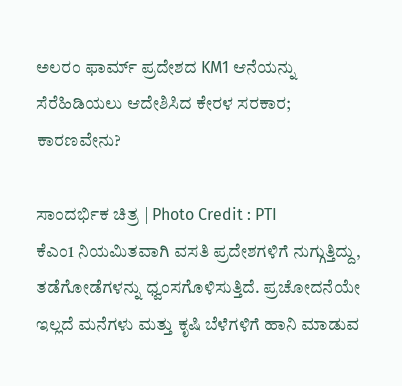ಅಲರಂ ಫಾರ್ಮ್ ಪ್ರದೇಶದ KM1 ಆನೆಯನ್ನು ಸೆರೆಹಿಡಿಯಲು ಆದೇಶಿಸಿದ ಕೇರಳ ಸರಕಾರ; ಕಾರಣವೇನು?

ಸಾಂದರ್ಭಿಕ ಚಿತ್ರ | Photo Credit : PTI
ಕೆಎಂ1 ನಿಯಮಿತವಾಗಿ ವಸತಿ ಪ್ರದೇಶಗಳಿಗೆ ನುಗ್ಗುತ್ತಿದ್ದು, ತಡೆಗೋಡೆಗಳನ್ನು ಧ್ವಂಸಗೊಳಿಸುತ್ತಿದೆ. ಪ್ರಚೋದನೆಯೇ ಇಲ್ಲದೆ ಮನೆಗಳು ಮತ್ತು ಕೃಷಿ ಬೆಳೆಗಳಿಗೆ ಹಾನಿ ಮಾಡುವ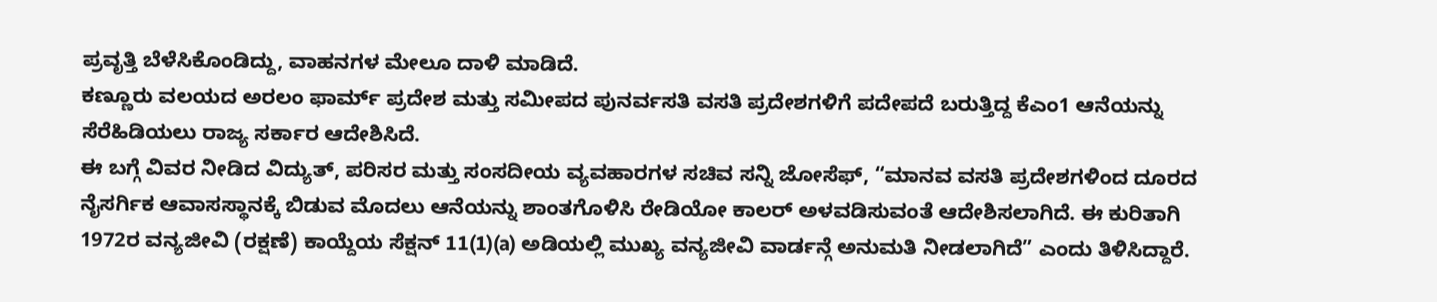ಪ್ರವೃತ್ತಿ ಬೆಳೆಸಿಕೊಂಡಿದ್ದು, ವಾಹನಗಳ ಮೇಲೂ ದಾಳಿ ಮಾಡಿದೆ.
ಕಣ್ಣೂರು ವಲಯದ ಅರಲಂ ಫಾರ್ಮ್ ಪ್ರದೇಶ ಮತ್ತು ಸಮೀಪದ ಪುನರ್ವಸತಿ ವಸತಿ ಪ್ರದೇಶಗಳಿಗೆ ಪದೇಪದೆ ಬರುತ್ತಿದ್ದ ಕೆಎಂ1 ಆನೆಯನ್ನು ಸೆರೆಹಿಡಿಯಲು ರಾಜ್ಯ ಸರ್ಕಾರ ಆದೇಶಿಸಿದೆ.
ಈ ಬಗ್ಗೆ ವಿವರ ನೀಡಿದ ವಿದ್ಯುತ್, ಪರಿಸರ ಮತ್ತು ಸಂಸದೀಯ ವ್ಯವಹಾರಗಳ ಸಚಿವ ಸನ್ನಿ ಜೋಸೆಫ್, “ಮಾನವ ವಸತಿ ಪ್ರದೇಶಗಳಿಂದ ದೂರದ ನೈಸರ್ಗಿಕ ಆವಾಸಸ್ಥಾನಕ್ಕೆ ಬಿಡುವ ಮೊದಲು ಆನೆಯನ್ನು ಶಾಂತಗೊಳಿಸಿ ರೇಡಿಯೋ ಕಾಲರ್ ಅಳವಡಿಸುವಂತೆ ಆದೇಶಿಸಲಾಗಿದೆ. ಈ ಕುರಿತಾಗಿ 1972ರ ವನ್ಯಜೀವಿ (ರಕ್ಷಣೆ) ಕಾಯ್ದೆಯ ಸೆಕ್ಷನ್ 11(1)(a) ಅಡಿಯಲ್ಲಿ ಮುಖ್ಯ ವನ್ಯಜೀವಿ ವಾರ್ಡನ್ಗೆ ಅನುಮತಿ ನೀಡಲಾಗಿದೆ” ಎಂದು ತಿಳಿಸಿದ್ದಾರೆ.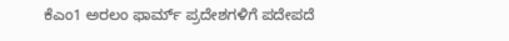ಕೆಎಂ1 ಅರಲಂ ಫಾರ್ಮ್ ಪ್ರದೇಶಗಳಿಗೆ ಪದೇಪದೆ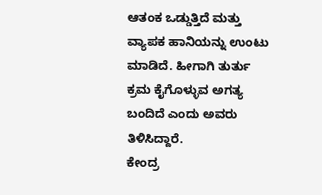ಆತಂಕ ಒಡ್ಡುತ್ತಿದೆ ಮತ್ತು ವ್ಯಾಪಕ ಹಾನಿಯನ್ನು ಉಂಟು ಮಾಡಿದೆ. ಹೀಗಾಗಿ ತುರ್ತು ಕ್ರಮ ಕೈಗೊಳ್ಳುವ ಅಗತ್ಯ ಬಂದಿದೆ ಎಂದು ಅವರು ತಿಳಿಸಿದ್ದಾರೆ.
ಕೇಂದ್ರ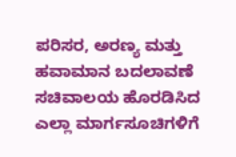ಪರಿಸರ, ಅರಣ್ಯ ಮತ್ತು ಹವಾಮಾನ ಬದಲಾವಣೆ ಸಚಿವಾಲಯ ಹೊರಡಿಸಿದ ಎಲ್ಲಾ ಮಾರ್ಗಸೂಚಿಗಳಿಗೆ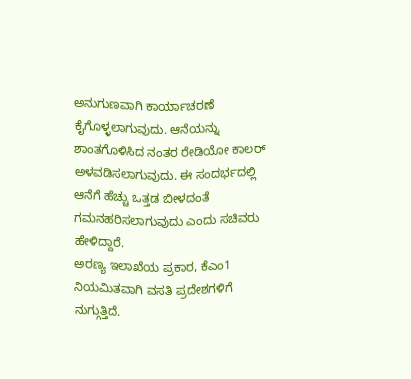ಅನುಗುಣವಾಗಿ ಕಾರ್ಯಾಚರಣೆ ಕೈಗೊಳ್ಳಲಾಗುವುದು. ಆನೆಯನ್ನು ಶಾಂತಗೊಳಿಸಿದ ನಂತರ ರೇಡಿಯೋ ಕಾಲರ್ ಅಳವಡಿಸಲಾಗುವುದು. ಈ ಸಂದರ್ಭದಲ್ಲಿ ಆನೆಗೆ ಹೆಚ್ಚು ಒತ್ತಡ ಬೀಳದಂತೆ ಗಮನಹರಿಸಲಾಗುವುದು ಎಂದು ಸಚಿವರು ಹೇಳಿದ್ದಾರೆ.
ಅರಣ್ಯ ಇಲಾಖೆಯ ಪ್ರಕಾರ, ಕೆಎಂ1 ನಿಯಮಿತವಾಗಿ ವಸತಿ ಪ್ರದೇಶಗಳಿಗೆ ನುಗ್ಗುತ್ತಿದೆ.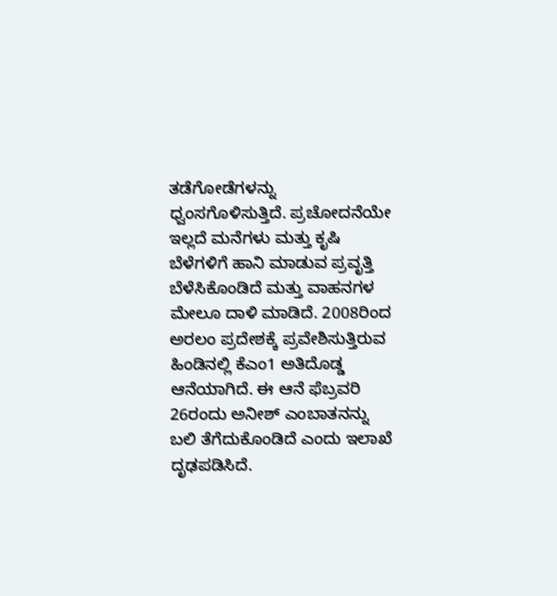ತಡೆಗೋಡೆಗಳನ್ನು ಧ್ವಂಸಗೊಳಿಸುತ್ತಿದೆ. ಪ್ರಚೋದನೆಯೇ ಇಲ್ಲದೆ ಮನೆಗಳು ಮತ್ತು ಕೃಷಿ ಬೆಳೆಗಳಿಗೆ ಹಾನಿ ಮಾಡುವ ಪ್ರವೃತ್ತಿ ಬೆಳೆಸಿಕೊಂಡಿದೆ ಮತ್ತು ವಾಹನಗಳ ಮೇಲೂ ದಾಳಿ ಮಾಡಿದೆ. 2008ರಿಂದ ಅರಲಂ ಪ್ರದೇಶಕ್ಕೆ ಪ್ರವೇಶಿಸುತ್ತಿರುವ ಹಿಂಡಿನಲ್ಲಿ ಕೆಎಂ1 ಅತಿದೊಡ್ಡ ಆನೆಯಾಗಿದೆ. ಈ ಆನೆ ಫೆಬ್ರವರಿ 26ರಂದು ಅನೀಶ್ ಎಂಬಾತನನ್ನು ಬಲಿ ತೆಗೆದುಕೊಂಡಿದೆ ಎಂದು ಇಲಾಖೆ ದೃಢಪಡಿಸಿದೆ.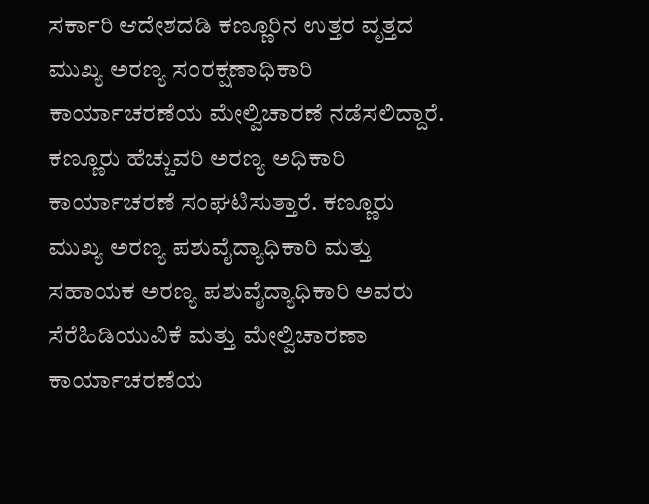ಸರ್ಕಾರಿ ಆದೇಶದಡಿ ಕಣ್ಣೂರಿನ ಉತ್ತರ ವೃತ್ತದ ಮುಖ್ಯ ಅರಣ್ಯ ಸಂರಕ್ಷಣಾಧಿಕಾರಿ ಕಾರ್ಯಾಚರಣೆಯ ಮೇಲ್ವಿಚಾರಣೆ ನಡೆಸಲಿದ್ದಾರೆ. ಕಣ್ಣೂರು ಹೆಚ್ಚುವರಿ ಅರಣ್ಯ ಅಧಿಕಾರಿ ಕಾರ್ಯಾಚರಣೆ ಸಂಘಟಿಸುತ್ತಾರೆ. ಕಣ್ಣೂರು ಮುಖ್ಯ ಅರಣ್ಯ ಪಶುವೈದ್ಯಾಧಿಕಾರಿ ಮತ್ತು ಸಹಾಯಕ ಅರಣ್ಯ ಪಶುವೈದ್ಯಾಧಿಕಾರಿ ಅವರು ಸೆರೆಹಿಡಿಯುವಿಕೆ ಮತ್ತು ಮೇಲ್ವಿಚಾರಣಾ ಕಾರ್ಯಾಚರಣೆಯ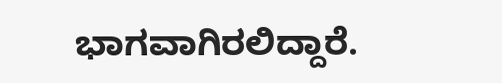ಭಾಗವಾಗಿರಲಿದ್ದಾರೆ.